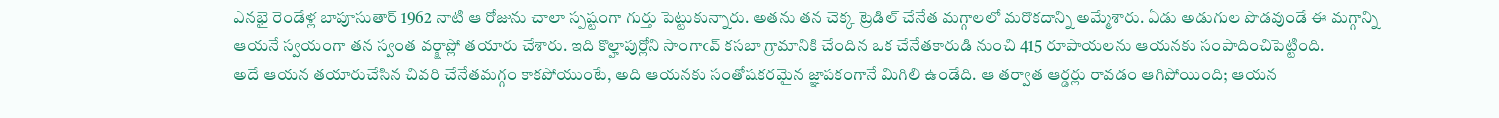ఎనభై రెండేళ్ల బాపూసుతార్ 1962 నాటి ఆ రోజును చాలా స్పష్టంగా గుర్తు పెట్టుకున్నారు. అతను తన చెక్క ట్రెడిల్ చేనేత మగ్గాలలో మరొకదాన్ని అమ్మేశారు. ఏడు అడుగుల పొడవుండే ఈ మగ్గాన్ని ఆయనే స్వయంగా తన స్వంత వర్క్షాప్లో తయారు చేశారు. ఇది కొల్హాపుర్లోని సాంగాఁవ్ కసబా గ్రామానికి చేందిన ఒక చేనేతకారుడి నుంచి 415 రూపాయలను ఆయనకు సంపాదించిపెట్టింది.
అదే ఆయన తయారుచేసిన చివరి చేనేతమగ్గం కాకపోయుంటే, అది ఆయనకు సంతోషకరమైన జ్ఞాపకంగానే మిగిలి ఉండేది. ఆ తర్వాత ఆర్డర్లు రావడం ఆగిపోయింది; ఆయన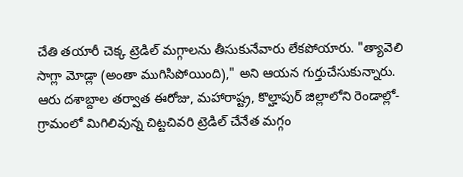చేతి తయారీ చెక్క ట్రెడిల్ మగ్గాలను తీసుకునేవారు లేకపోయారు. "త్యావెలి సాగ్లా మోడ్లా (అంతా ముగిసిపోయింది)," అని ఆయన గుర్తుచేసుకున్నారు.
ఆరు దశాబ్దాల తర్వాత ఈరోజు, మహారాష్ట్ర, కొల్హాపుర్ జిల్లాలోని రెండాల్లో- గ్రామంలో మిగిలివున్న చిట్టచివరి ట్రెడిల్ చేనేత మగ్గం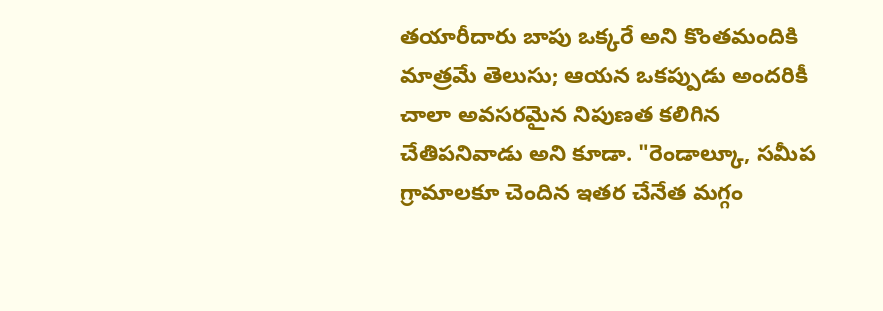తయారీదారు బాపు ఒక్కరే అని కొంతమందికి మాత్రమే తెలుసు; ఆయన ఒకప్పుడు అందరికీ చాలా అవసరమైన నిపుణత కలిగిన చేతిపనివాడు అని కూడా. "రెండాల్కూ, సమీప గ్రామాలకూ చెందిన ఇతర చేనేత మగ్గం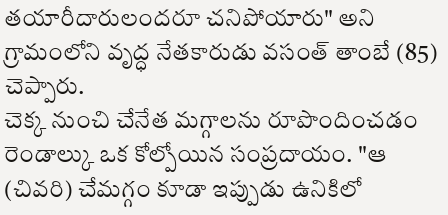తయారీదారులందరూ చనిపోయారు" అని గ్రామంలోని వృద్ధ నేతకారుడు వసంత్ తాంబే (85) చెప్పారు.
చెక్క నుంచి చేనేత మగ్గాలను రూపొందించడం రెండాల్కు ఒక కోల్పోయిన సంప్రదాయం. "ఆ (చివరి) చేమగ్గం కూడా ఇప్పుడు ఉనికిలో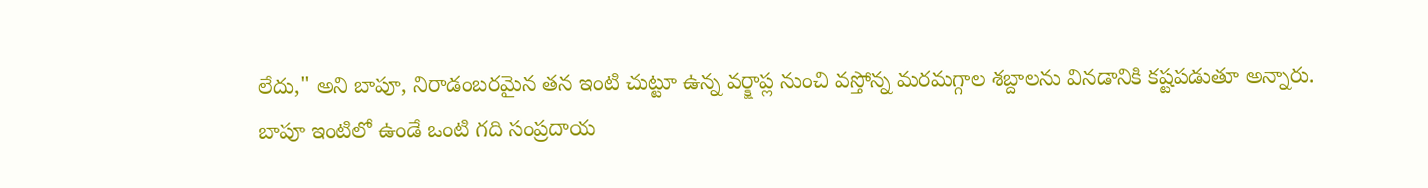లేదు," అని బాపూ, నిరాడంబరమైన తన ఇంటి చుట్టూ ఉన్న వర్క్షాప్ల నుంచి వస్తోన్న మరమగ్గాల శబ్దాలను వినడానికి కష్టపడుతూ అన్నారు.
బాపూ ఇంటిలో ఉండే ఒంటి గది సంప్రదాయ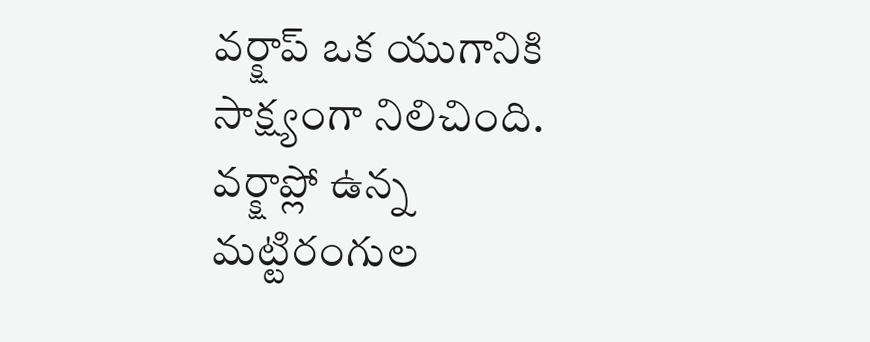వర్క్షాప్ ఒక యుగానికి సాక్ష్యంగా నిలిచింది. వర్క్షాప్లో ఉన్న మట్టిరంగుల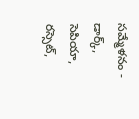సమ్మేళనం - డార్క్, సెపియా, రస్సెట్,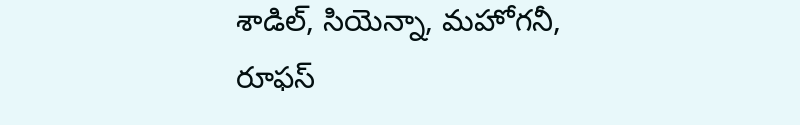శాడిల్, సియెన్నా, మహోగనీ, రూఫస్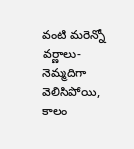వంటి మరెన్నో వర్ణాలు- నెమ్మదిగా వెలిసిపోయి, కాలం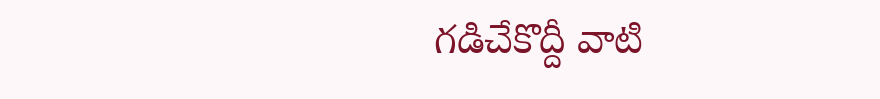గడిచేకొద్దీ వాటి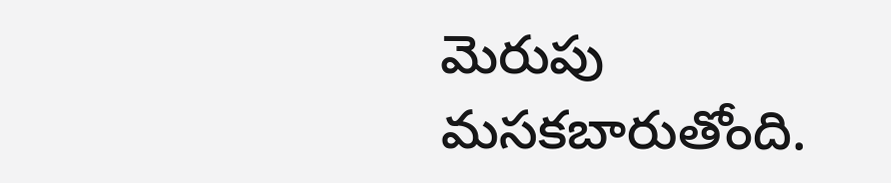మెరుపు మసకబారుతోంది.